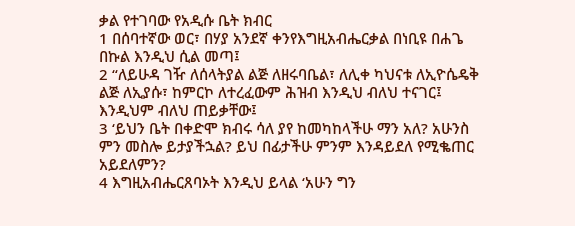ቃል የተገባው የአዲሱ ቤት ክብር
1 በሰባተኛው ወር፣ በሃያ አንደኛ ቀንየእግዚአብሔርቃል በነቢዩ በሐጌ በኩል እንዲህ ሲል መጣ፤
2 “ለይሁዳ ገዥ ለሰላትያል ልጅ ለዘሩባቤል፣ ለሊቀ ካህናቱ ለኢዮሴዴቅ ልጅ ለኢያሱ፣ ከምርኮ ለተረፈውም ሕዝብ እንዲህ ብለህ ተናገር፤ እንዲህም ብለህ ጠይቃቸው፤
3 ‘ይህን ቤት በቀድሞ ክብሩ ሳለ ያየ ከመካከላችሁ ማን አለ? አሁንስ ምን መስሎ ይታያችኋል? ይህ በፊታችሁ ምንም እንዳይደለ የሚቈጠር አይደለምን?
4 እግዚአብሔርጸባኦት እንዲህ ይላል ‘አሁን ግን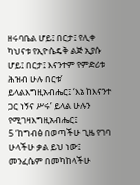ዘሩባቤል ሆይ፤ በርታ፤ የሊቀ ካህናቱ የኢዮሴዴቅ ልጅ ኢያሱ ሆይ፤ በርታ፤ እናንተም የምድሪቱ ሕዝብ ሁሉ በርቱ’ ይላልእግዚአብሔር፤ ‘እኔ ከእናንተ ጋር ነኝና ሥሩ’ ይላል ሁሉን የሚገዛእግዚአብሔር፤
5 ‘ከግብፅ በወጣችሁ ጊዜ የገባ ሁላችሁ ቃል ይህ ነው፤ መንፈሴም በመካከላችሁ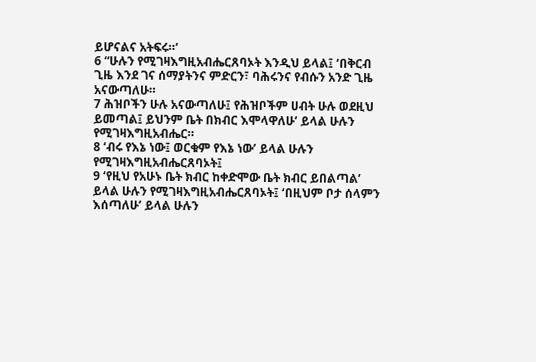ይሆናልና አትፍሩ።’
6 “ሁሉን የሚገዛእግዚአብሔርጸባኦት እንዲህ ይላል፤ ‘በቅርብ ጊዜ እንደ ገና ሰማያትንና ምድርን፣ ባሕሩንና የብሱን አንድ ጊዜ አናውጣለሁ።
7 ሕዝቦችን ሁሉ አናውጣለሁ፤ የሕዝቦችም ሀብት ሁሉ ወደዚህ ይመጣል፤ ይህንም ቤት በክብር እሞላዋለሁ’ ይላል ሁሉን የሚገዛእግዚአብሔር።
8 ‘ብሩ የእኔ ነው፤ ወርቁም የእኔ ነው’ ይላል ሁሉን የሚገዛእግዚአብሔርጸባኦት፤
9 ‘የዚህ የአሁኑ ቤት ክብር ከቀድሞው ቤት ክብር ይበልጣል’ ይላል ሁሉን የሚገዛእግዚአብሔርጸባኦት፤ ‘በዚህም ቦታ ሰላምን እሰጣለሁ’ ይላል ሁሉን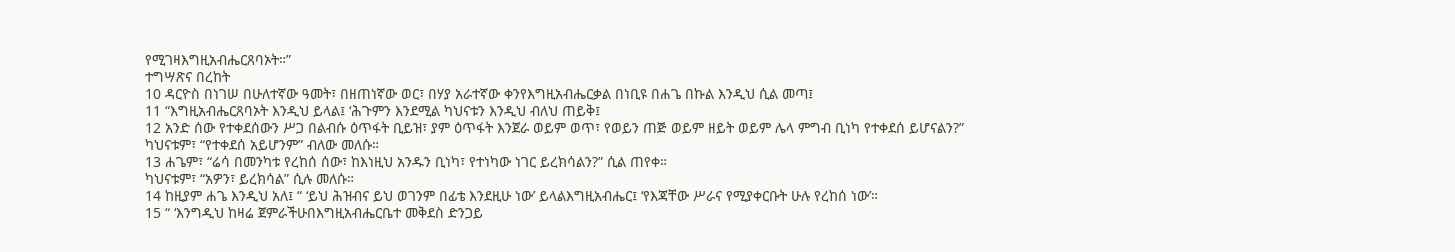የሚገዛእግዚአብሔርጸባኦት።”
ተግሣጽና በረከት
10 ዳርዮስ በነገሠ በሁለተኛው ዓመት፣ በዘጠነኛው ወር፣ በሃያ አራተኛው ቀንየእግዚአብሔርቃል በነቢዩ በሐጌ በኩል እንዲህ ሲል መጣ፤
11 “እግዚአብሔርጸባኦት እንዲህ ይላል፤ ‘ሕጉምን እንደሚል ካህናቱን እንዲህ ብለህ ጠይቅ፤
12 አንድ ሰው የተቀደሰውን ሥጋ በልብሱ ዕጥፋት ቢይዝ፣ ያም ዕጥፋት እንጀራ ወይም ወጥ፣ የወይን ጠጅ ወይም ዘይት ወይም ሌላ ምግብ ቢነካ የተቀደሰ ይሆናልን?”
ካህናቱም፣ “የተቀደሰ አይሆንም” ብለው መለሱ።
13 ሐጌም፣ “ሬሳ በመንካቱ የረከሰ ሰው፣ ከእነዚህ አንዱን ቢነካ፣ የተነካው ነገር ይረክሳልን?” ሲል ጠየቀ።
ካህናቱም፣ “አዎን፣ ይረክሳል” ሲሉ መለሱ።
14 ከዚያም ሐጌ እንዲህ አለ፤ “ ‘ይህ ሕዝብና ይህ ወገንም በፊቴ እንደዚሁ ነው’ ይላልእግዚአብሔር፤ ‘የእጃቸው ሥራና የሚያቀርቡት ሁሉ የረከሰ ነው’።
15 “ ‘እንግዲህ ከዛሬ ጀምራችሁበእግዚአብሔርቤተ መቅደስ ድንጋይ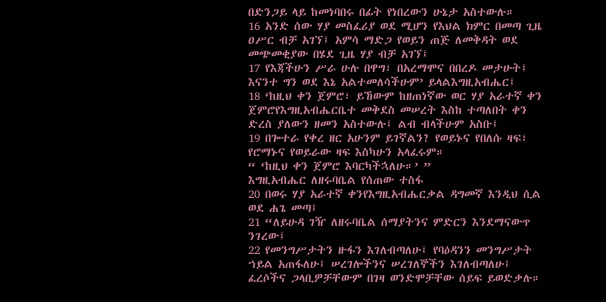በድንጋይ ላይ ከመነባበሩ በፊት የነበረውን ሁኔታ አስተውሉ።
16 አንድ ሰው ሃያ መስፈሪያ ወደ ሚሆን የእህል ክምር በመጣ ጊዜ ዐሥር ብቻ አገኘ፤ አምሳ ማድጋ የወይን ጠጅ ለመቅዳት ወደ መጭመቂያው በሄደ ጊዜ ሃያ ብቻ አገኘ፤
17 የእጃችሁን ሥራ ሁሉ በዋግ፣ በአረማሞና በበረዶ መታሁት፤ እናንተ ግን ወደ እኔ አልተመለሳችሁም’ ይላልእግዚአብሔር፤
18 ‘ከዚህ ቀን ጀምሮ፣ ይኸውም ከዘጠነኛው ወር ሃያ አራተኛ ቀን ጀምሮየእግዚአብሔርቤተ መቅደስ መሠረት እስከ ተጣለበት ቀን ድረስ ያለውን ዘመን አስተውሉ፤ ልብ ብላችሁም አስቡ፤
19 በጐተራ የቀረ ዘር አሁንም ይገኛልን? የወይኑና የበለሱ ዛፍ፣ የሮማኑና የወይራው ዛፍ እስካሁን አላፈሩም።
“ ‘ከዚህ ቀን ጀምሮ እባርካችኋለሁ።’ ”
እግዚአብሔር ለዘሩባቤል የሰጠው ተስፋ
20 በወሩ ሃያ አራተኛ ቀንየእግዚአብሔርቃል ዳግመኛ እንዲህ ሲል ወደ ሐጌ መጣ፤
21 “ለይሁዳ ገዥ ለዘሩባቤል ሰማያትንና ምድርን እንደማናውጥ ንገረው፤
22 የመንግሥታትን ዙፋን እገለብጣለሁ፤ የባዕዳንን መንግሥታት ኀይል አጠፋለሁ፤ ሠረገሎችንና ሠረገለኞችን እገለብጣለሁ፤ ፈረሶችና ጋላቢዎቻቸውም በገዛ ወንድሞቻቸው ሰይፍ ይወድቃሉ።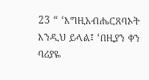23 “ ‘እግዚአብሔርጸባኦት እንዲህ ይላል፤ ‘በዚያን ቀን ባሪያዬ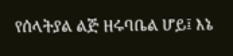የሰላትያል ልጅ ዘሩባቤል ሆይ፤ እኔ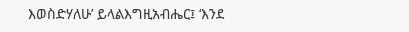እወስድሃለሁ’ ይላልእግዚአብሔር፤ ‘እንደ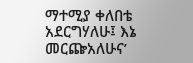ማተሚያ ቀለበቴ አደርግሃለሁ፤ እኔ መርጬአለሁና’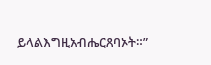ይላልእግዚአብሔርጸባኦት።”